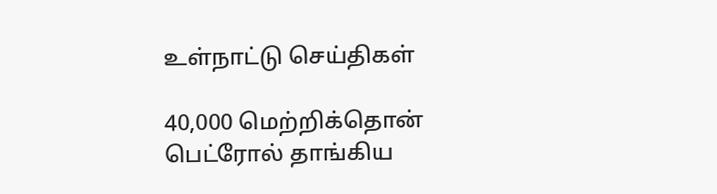உள்நாட்டு செய்திகள்

40,000 மெற்றிக்தொன் பெட்ரோல் தாங்கிய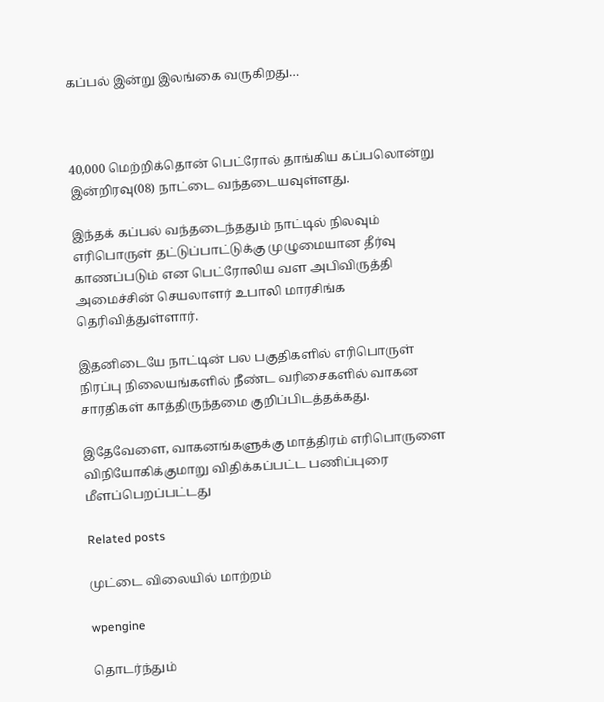கப்பல் இன்று இலங்கை வருகிறது…



40,000 மெற்றிக்தொன் பெட்ரோல் தாங்கிய கப்பலொன்று இன்றிரவு(08) நாட்டை வந்தடையவுள்ளது.

இந்தக் கப்பல் வந்தடைந்ததும் நாட்டில் நிலவும் எரிபொருள் தட்டுப்பாட்டுக்கு முழுமையான தீர்வு காணப்படும் என பெட்ரோலிய வள அபிவிருத்தி அமைச்சின் செயலாளர் உபாலி மாரசிங்க தெரிவித்துள்ளார்.

இதனிடையே நாட்டின் பல பகுதிகளில் எரிபொருள் நிரப்பு நிலையங்களில் நீண்ட வரிசைகளில் வாகன சாரதிகள் காத்திருந்தமை குறிப்பிடத்தக்கது.

இதேவேளை, வாகனங்களுக்கு மாத்திரம் எரிபொருளை விநியோகிக்குமாறு விதிக்கப்பட்ட பணிப்புரை மீளப்பெறப்பட்டது

Related posts

முட்டை விலையில் மாற்றம்

wpengine

தொடர்ந்தும்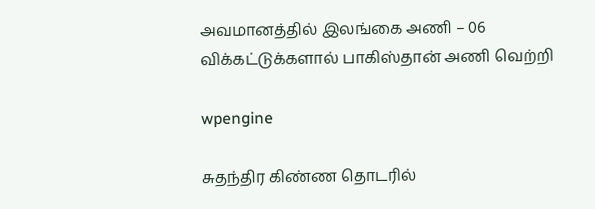அவமானத்தில் இலங்கை அணி – 06 விக்கட்டுக்களால் பாகிஸ்தான் அணி வெற்றி

wpengine

சுதந்திர கிண்ண தொடரில்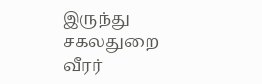இருந்து சகலதுறை வீரர்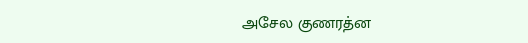அசேல குணரத்ன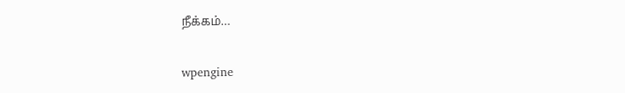நீக்கம்…

wpengine